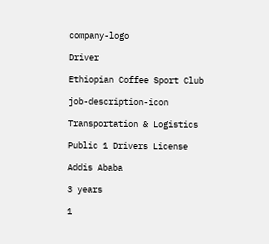company-logo

Driver

Ethiopian Coffee Sport Club

job-description-icon

Transportation & Logistics

Public 1 Drivers License

Addis Ababa

3 years

1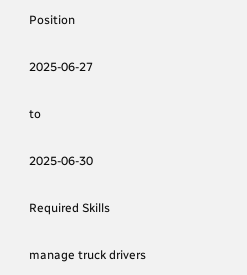Position

2025-06-27

to

2025-06-30

Required Skills

manage truck drivers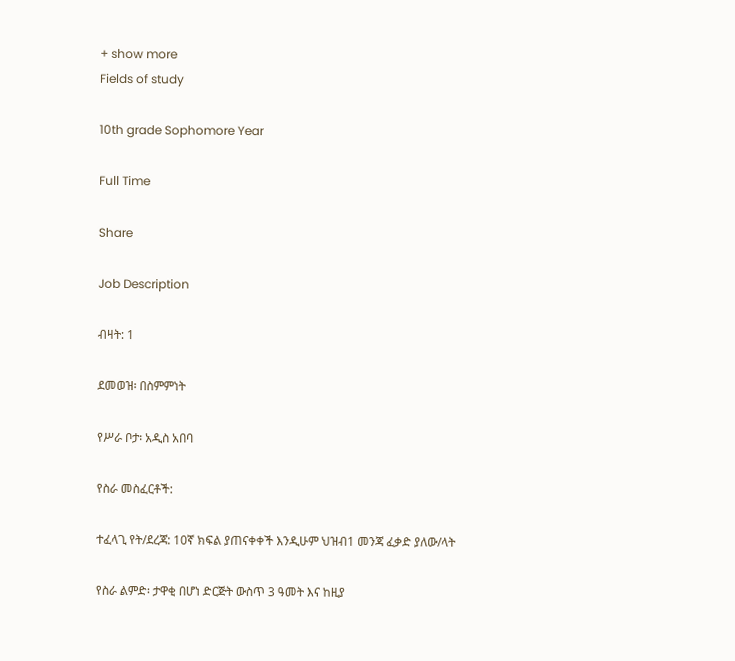+ show more
Fields of study

10th grade Sophomore Year

Full Time

Share

Job Description

ብዛት: 1

ደመወዝ፡ በስምምነት

የሥራ ቦታ፡ አዲስ አበባ

የስራ መስፈርቶች:

ተፈላጊ የት/ደረጃ: 10ኛ ክፍል ያጠናቀቀች እንዲሁም ህዝብ1 መንጃ ፈቃድ ያለው/ላት

የስራ ልምድ፡ ታዋቂ በሆነ ድርጅት ውስጥ 3 ዓመት እና ከዚያ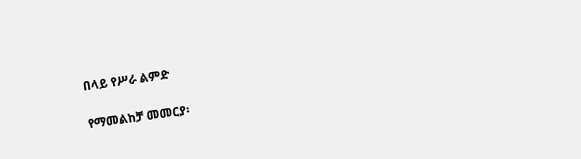በላይ የሥራ ልምድ

የማመልከቻ መመርያ፡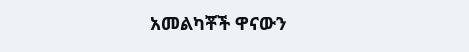አመልካቾች ዋናውን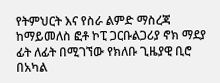የትምህርት እና የስራ ልምድ ማስረጃ ከማይመለስ ፎቶ ኮፒ ጋርቡልጋሪያ ኖክ ማደያ ፊት ለፊት በሚገኘው የክለቡ ጊዜያዊ ቢሮ በአካል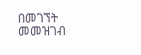በመገኘት መመዝገብ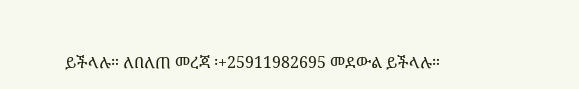ይችላሉ። ለበለጠ መረጃ ፡+25911982695 መደውል ይችላሉ።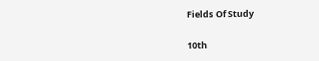Fields Of Study

10th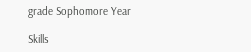grade Sophomore Year

Skills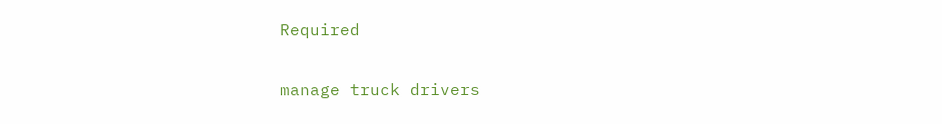Required

manage truck drivers